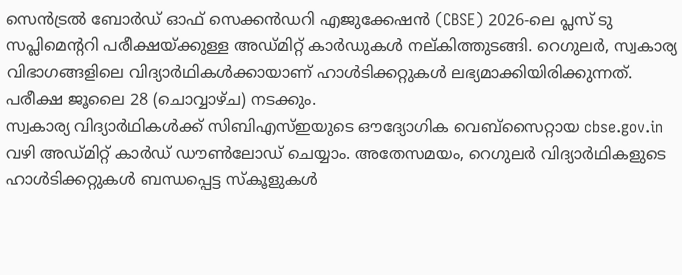സെൻട്രൽ ബോർഡ് ഓഫ് സെക്കൻഡറി എജുക്കേഷൻ (CBSE) 2026-ലെ പ്ലസ് ടു സപ്ലിമെന്ററി പരീക്ഷയ്ക്കുള്ള അഡ്മിറ്റ് കാർഡുകൾ നല്കിത്തുടങ്ങി. റെഗുലർ, സ്വകാര്യ വിഭാഗങ്ങളിലെ വിദ്യാർഥികൾക്കായാണ് ഹാൾടിക്കറ്റുകൾ ലഭ്യമാക്കിയിരിക്കുന്നത്. പരീക്ഷ ജൂലൈ 28 (ചൊവ്വാഴ്ച) നടക്കും.
സ്വകാര്യ വിദ്യാർഥികൾക്ക് സിബിഎസ്ഇയുടെ ഔദ്യോഗിക വെബ്സൈറ്റായ cbse.gov.in വഴി അഡ്മിറ്റ് കാർഡ് ഡൗൺലോഡ് ചെയ്യാം. അതേസമയം, റെഗുലർ വിദ്യാർഥികളുടെ ഹാൾടിക്കറ്റുകൾ ബന്ധപ്പെട്ട സ്കൂളുകൾ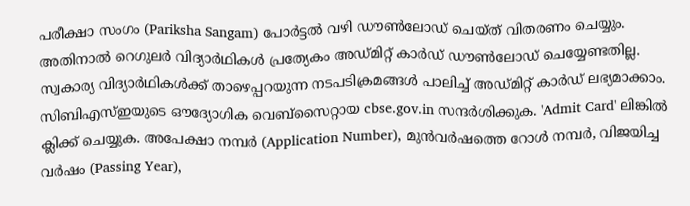പരീക്ഷാ സംഗം (Pariksha Sangam) പോർട്ടൽ വഴി ഡൗൺലോഡ് ചെയ്ത് വിതരണം ചെയ്യും. അതിനാൽ റെഗുലർ വിദ്യാർഥികൾ പ്രത്യേകം അഡ്മിറ്റ് കാർഡ് ഡൗൺലോഡ് ചെയ്യേണ്ടതില്ല.
സ്വകാര്യ വിദ്യാർഥികൾക്ക് താഴെപ്പറയുന്ന നടപടിക്രമങ്ങൾ പാലിച്ച് അഡ്മിറ്റ് കാർഡ് ലഭ്യമാക്കാം.
സിബിഎസ്ഇയുടെ ഔദ്യോഗിക വെബ്സൈറ്റായ cbse.gov.in സന്ദർശിക്കുക. 'Admit Card' ലിങ്കിൽ ക്ലിക്ക് ചെയ്യുക. അപേക്ഷാ നമ്പർ (Application Number), മുൻവർഷത്തെ റോൾ നമ്പർ, വിജയിച്ച വർഷം (Passing Year),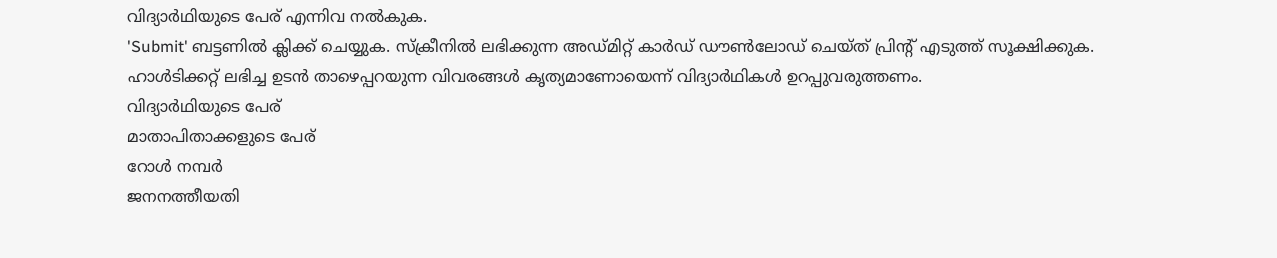വിദ്യാർഥിയുടെ പേര് എന്നിവ നൽകുക.
'Submit' ബട്ടണിൽ ക്ലിക്ക് ചെയ്യുക. സ്ക്രീനിൽ ലഭിക്കുന്ന അഡ്മിറ്റ് കാർഡ് ഡൗൺലോഡ് ചെയ്ത് പ്രിന്റ് എടുത്ത് സൂക്ഷിക്കുക.
ഹാൾടിക്കറ്റ് ലഭിച്ച ഉടൻ താഴെപ്പറയുന്ന വിവരങ്ങൾ കൃത്യമാണോയെന്ന് വിദ്യാർഥികൾ ഉറപ്പുവരുത്തണം.
വിദ്യാർഥിയുടെ പേര്
മാതാപിതാക്കളുടെ പേര്
റോൾ നമ്പർ
ജനനത്തീയതി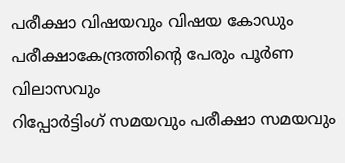പരീക്ഷാ വിഷയവും വിഷയ കോഡും
പരീക്ഷാകേന്ദ്രത്തിന്റെ പേരും പൂർണ വിലാസവും
റിപ്പോർട്ടിംഗ് സമയവും പരീക്ഷാ സമയവും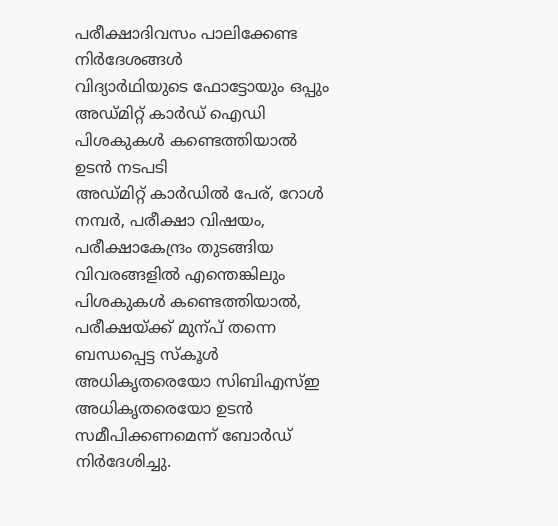പരീക്ഷാദിവസം പാലിക്കേണ്ട നിർദേശങ്ങൾ
വിദ്യാർഥിയുടെ ഫോട്ടോയും ഒപ്പും
അഡ്മിറ്റ് കാർഡ് ഐഡി
പിശകുകൾ കണ്ടെത്തിയാൽ ഉടൻ നടപടി
അഡ്മിറ്റ് കാർഡിൽ പേര്, റോൾ നമ്പർ, പരീക്ഷാ വിഷയം, പരീക്ഷാകേന്ദ്രം തുടങ്ങിയ വിവരങ്ങളിൽ എന്തെങ്കിലും പിശകുകൾ കണ്ടെത്തിയാൽ, പരീക്ഷയ്ക്ക് മുന്പ് തന്നെ ബന്ധപ്പെട്ട സ്കൂൾ അധികൃതരെയോ സിബിഎസ്ഇ അധികൃതരെയോ ഉടൻ സമീപിക്കണമെന്ന് ബോർഡ് നിർദേശിച്ചു.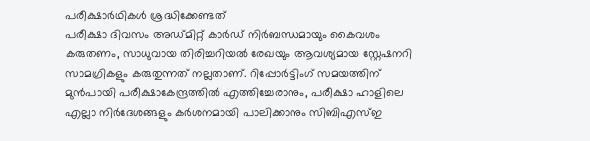പരീക്ഷാർഥികൾ ശ്രദ്ധിക്കേണ്ടത്
പരീക്ഷാ ദിവസം അഡ്മിറ്റ് കാർഡ് നിർബന്ധമായും കൈവശം കരുതണം, സാധുവായ തിരിച്ചറിയൽ രേഖയും ആവശ്യമായ സ്റ്റേഷനറി സാമഗ്രികളും കരുതുന്നത് നല്ലതാണ്. റിപ്പോർട്ടിംഗ് സമയത്തിന് മുൻപായി പരീക്ഷാകേന്ദ്രത്തിൽ എത്തിച്ചേരാനും, പരീക്ഷാ ഹാളിലെ എല്ലാ നിർദേശങ്ങളും കർശനമായി പാലിക്കാനും സിബിഎസ്ഇ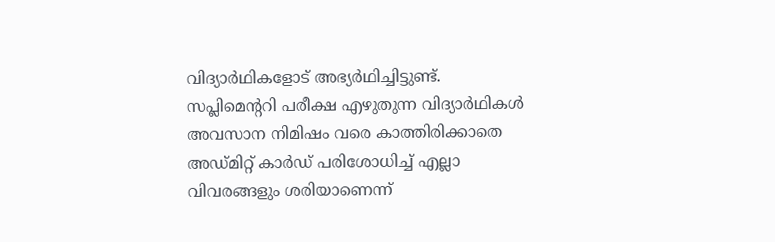വിദ്യാർഥികളോട് അഭ്യർഥിച്ചിട്ടുണ്ട്.
സപ്ലിമെന്ററി പരീക്ഷ എഴുതുന്ന വിദ്യാർഥികൾ അവസാന നിമിഷം വരെ കാത്തിരിക്കാതെ അഡ്മിറ്റ് കാർഡ് പരിശോധിച്ച് എല്ലാ വിവരങ്ങളും ശരിയാണെന്ന്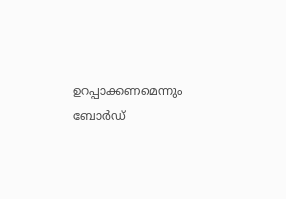ഉറപ്പാക്കണമെന്നും ബോർഡ്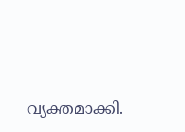വ്യക്തമാക്കി.